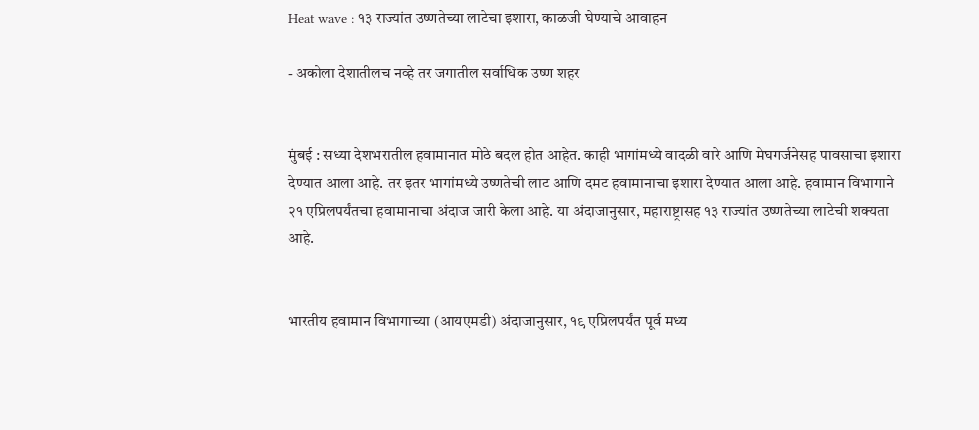Heat wave : १३ राज्यांत उष्णतेच्या लाटेचा इशारा, काळजी घेण्याचे आवाहन

- अकोला देशातीलच नव्हे तर जगातील सर्वाधिक उष्ण शहर


मुंबई : सध्या देशभरातील हवामानात मोठे बदल होत आहेत. काही भागांमध्ये वादळी वारे आणि मेघगर्जनेसह पावसाचा इशारा देण्यात आला आहे. तर इतर भागांमध्ये उष्णतेची लाट आणि दमट हवामानाचा इशारा देण्यात आला आहे. हवामान विभागाने २१ एप्रिलपर्यंतचा हवामानाचा अंदाज जारी केला आहे. या अंदाजानुसार, महाराष्ट्रासह १३ राज्यांत उष्णतेच्या लाटेची शक्यता आहे.


भारतीय हवामान विभागाच्या (आयएमडी) अंदाजानुसार, १९ एप्रिलपर्यंत पूर्व मध्य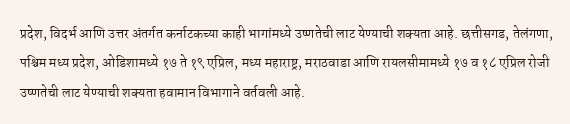प्रदेश, विदर्भ आणि उत्तर अंतर्गत कर्नाटकच्या काही भागांमध्ये उष्णतेची लाट येण्याची शक्यता आहे. छत्तीसगड, तेलंगणा, पश्चिम मध्य प्रदेश, ओडिशामध्ये १७ ते १९ एप्रिल, मध्य महाराष्ट्र, मराठवाडा आणि रायलसीमामध्ये १७ व १८ एप्रिल रोजी उष्णतेची लाट येण्याची शक्यता हवामान विभागाने वर्तवली आहे.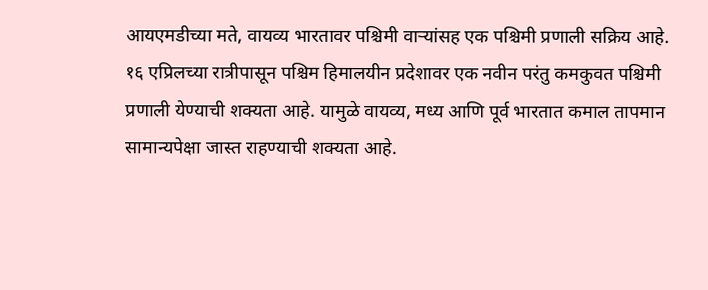आयएमडीच्या मते, वायव्य भारतावर पश्चिमी वाऱ्यांसह एक पश्चिमी प्रणाली सक्रिय आहे. १६ एप्रिलच्या रात्रीपासून पश्चिम हिमालयीन प्रदेशावर एक नवीन परंतु कमकुवत पश्चिमी प्रणाली येण्याची शक्यता आहे. यामुळे वायव्य, मध्य आणि पूर्व भारतात कमाल तापमान सामान्यपेक्षा जास्त राहण्याची शक्यता आहे.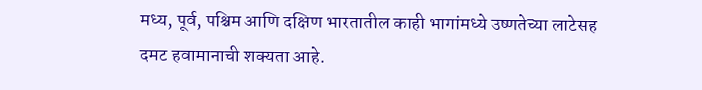मध्य, पूर्व, पश्चिम आणि दक्षिण भारतातील काही भागांमध्ये उष्णतेच्या लाटेसह दमट हवामानाची शक्यता आहे.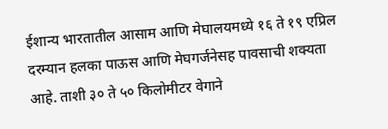ईशान्य भारतातील आसाम आणि मेघालयमध्ये १६ ते १९ एप्रिल दरम्यान हलका पाऊस आणि मेघगर्जनेसह पावसाची शक्यता आहे. ताशी ३० ते ५० किलोमीटर वेगाने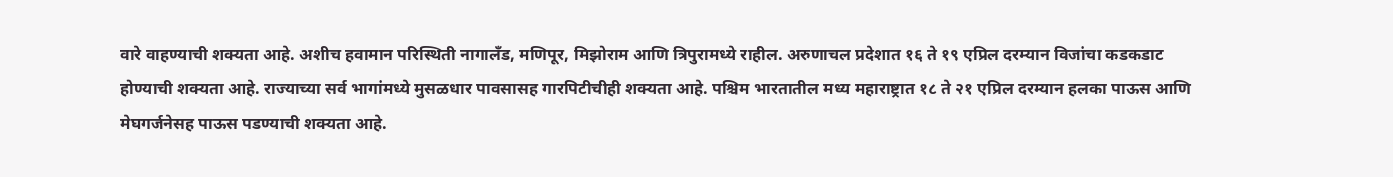वारे वाहण्याची शक्यता आहे. अशीच हवामान परिस्थिती नागालँड, मणिपूर, मिझोराम आणि त्रिपुरामध्ये राहील. अरुणाचल प्रदेशात १६ ते १९ एप्रिल दरम्यान विजांचा कडकडाट होण्याची शक्यता आहे. राज्याच्या सर्व भागांमध्ये मुसळधार पावसासह गारपिटीचीही शक्यता आहे. पश्चिम भारतातील मध्य महाराष्ट्रात १८ ते २१ एप्रिल दरम्यान हलका पाऊस आणि मेघगर्जनेसह पाऊस पडण्याची शक्यता आहे.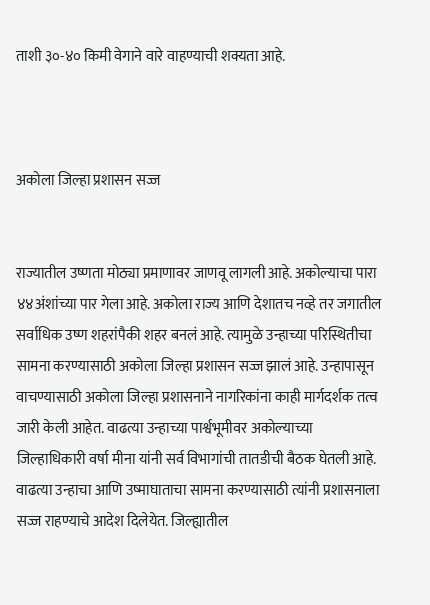ताशी ३०-४० किमी वेगाने वारे वाहण्याची शक्यता आहे.



अकोला जिल्हा प्रशासन सज्ज


राज्यातील उष्णता मोठ्या प्रमाणावर जाणवू लागली आहे. अकोल्याचा पारा ४४अंशांच्या पार गेला आहे. अकोला राज्य आणि देशातच नव्हे तर जगातील सर्वाधिक उष्ण शहरांपैकी शहर बनलं आहे. त्यामुळे उन्हाच्या परिस्थितीचा सामना करण्यासाठी अकोला जिल्हा प्रशासन सज्ज झालं आहे. उन्हापासून वाचण्यासाठी अकोला जिल्हा प्रशासनाने नागरिकांना काही मार्गदर्शक तत्व जारी केली आहेत. वाढत्या उन्हाच्या पार्श्वभूमीवर अकोल्याच्या जिल्हाधिकारी वर्षा मीना यांनी सर्व विभागांची तातडीची बैठक घेतली आहे. वाढत्या उन्हाचा आणि उष्माघाताचा सामना करण्यासाठी त्यांनी प्रशासनाला सज्ज राहण्याचे आदेश दिलेयेत. जिल्ह्यातील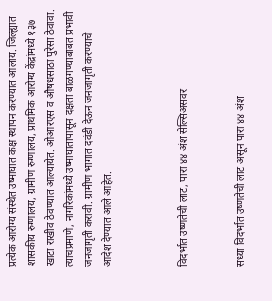प्रत्येक आरोग्य संस्थेत उष्माघात कक्ष स्थापन करण्यात आलाय. जिल्ह्यात शासकीय रुग्णालय, ग्रामीण रुग्णालय, प्राथमिक आरोग्य केंद्रांमध्ये १३७ खाटा राखीव ठेवण्यात आल्यायेत. ओआरएस व औषधसाठा पुरेसा ठेवावा. त्याचप्रमाणे, नागरिकांमध्ये उष्माघातापासून दक्षता बाळगण्याबाबत प्रभावी जनजागृती करावी. ग्रामीण भागात दवंडी देऊन जनजागृती करण्याचे आदेश देण्यात आले आहेत.



विदर्भात उष्णतेची लाट, पारा ४४ अंश सेल्सिअसवर


सध्या विदर्भात उष्णतेची लाट असून पारा ४४ अंश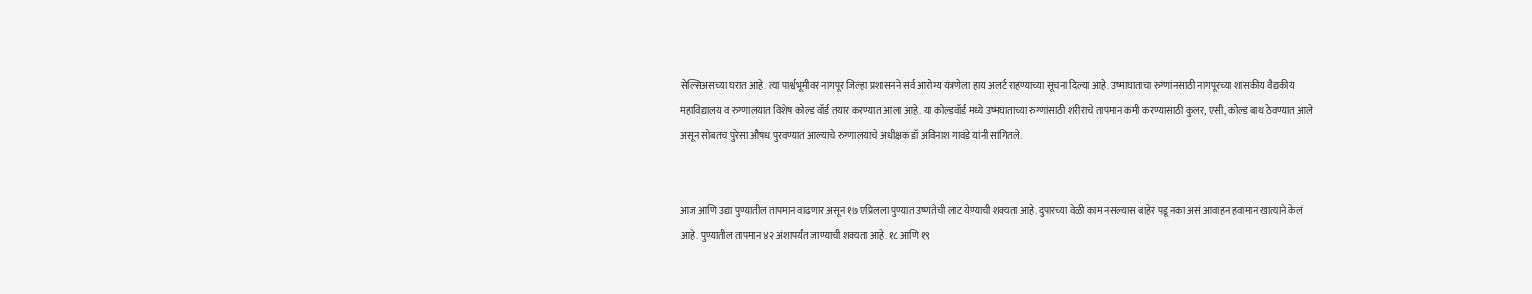सेल्सिअसच्या घरात आहे. त्या पार्श्वभूमीवर नागपूर जिल्हा प्रशासनने सर्व आरोग्य यंत्रणेला हाय अलर्ट राहण्याच्या सूचना दिल्या आहे. उष्माघाताचा रुग्णांनसाठी नागपूरच्या शासकीय वैद्यकीय महाविद्यालय व रुग्णालयात विशेष कोल्ड वॉर्ड तयार करण्यात आला आहे. या कोल्डवॉर्ड मध्ये उष्मघाताच्या रुग्णांसाठी शरीराचे तापमान कमी करण्यासाठी कुलर, एसी, कोल्ड बाथ ठेवण्यात आले असून सोबतच पुरेसा औषध पुरवण्यात आल्याचे रुग्णालयाचे अधीक्षक डॉ अविनाश गावंडे यांनी सांगितले.


आज आणि उद्या पुण्यातील तापमान वाढणार असून १७ एप्रिलला पुण्यात उष्णतेची लाट येण्याची शक्यता आहे. दुपारच्या वेळी काम नसल्यास बाहेर पडू नका असं आवाहन हवामान खात्याने केलं आहे. पुण्यातील तापमान ४२ अंशापर्यंत जाण्याची शक्यता आहे. १८ आणि १९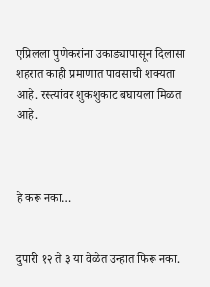एप्रिलला पुणेकरांना उकाड्यापासून दिलासा शहरात काही प्रमाणात पावसाची शक्यता आहे. रस्त्यांवर शुकशुकाट बघायला मिळत आहे.



हे करू नका…


दुपारी १२ ते ३ या वेळेत उन्हात फिरू नका.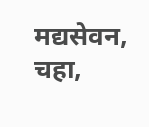मद्यसेवन, चहा,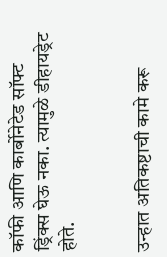कॉफी आणि कार्बोनेटेड सॉफ्ट ड्रिंक्स घेऊ नका. त्यामुळे डीहायड्रेट होते.


उन्हात अतिकष्टाची कामे करू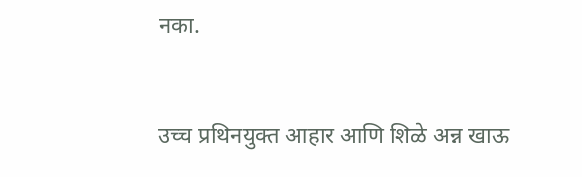नका.


उच्च प्रथिनयुक्त आहार आणि शिळे अन्न खाऊ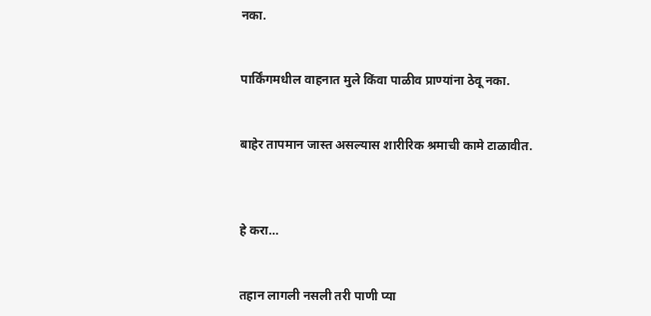नका.


पार्किंगमधील वाहनात मुले किंवा पाळीव प्राण्यांना ठेवू नका.


बाहेर तापमान जास्त असल्यास शारीरिक श्रमाची कामे टाळावीत.



हे करा…


तहान लागली नसली तरी पाणी प्या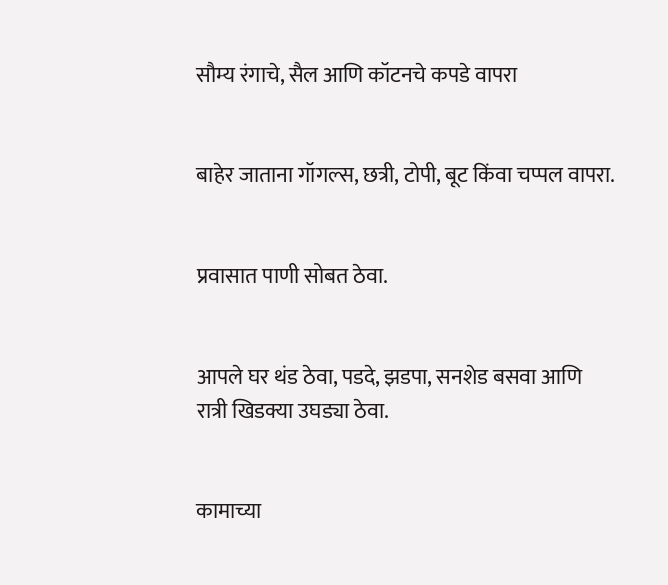सौम्य रंगाचे, सैल आणि कॉटनचे कपडे वापरा


बाहेर जाताना गॉगल्स, छत्री, टोपी, बूट किंवा चप्पल वापरा.


प्रवासात पाणी सोबत ठेवा.


आपले घर थंड ठेवा, पडदे, झडपा, सनशेड बसवा आणि रात्री खिडक्या उघड्या ठेवा.


कामाच्या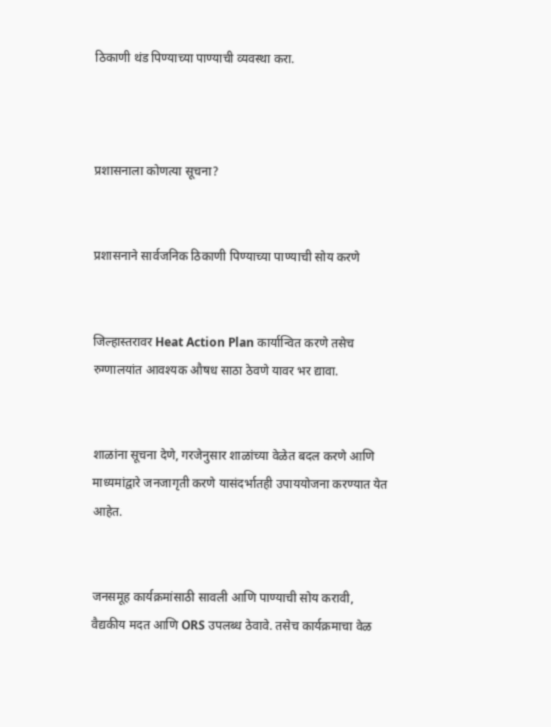ठिकाणी थंड पिण्याच्या पाण्याची व्यवस्था करा.



प्रशासनाला कोणत्या सूचना?


प्रशासनाने सार्वजनिक ठिकाणी पिण्याच्या पाण्याची सोय करणे


जिल्हास्तरावर Heat Action Plan कार्यान्वित करणे तसेच रुग्णालयांत आवश्यक औषध साठा ठेवणे यावर भर द्यावा.


शाळांना सूचना देणे, गरजेनुसार शाळांच्या वेळेत बदल करणे आणि माध्यमांद्वारे जनजागृती करणे यासंदर्भातही उपाययोजना करण्यात येत आहेत.


जनसमूह कार्यक्रमांसाठी सावली आणि पाण्याची सोय करावी, वैद्यकीय मदत आणि ORS उपलब्ध ठेवावे. तसेच कार्यक्रमाचा वेळ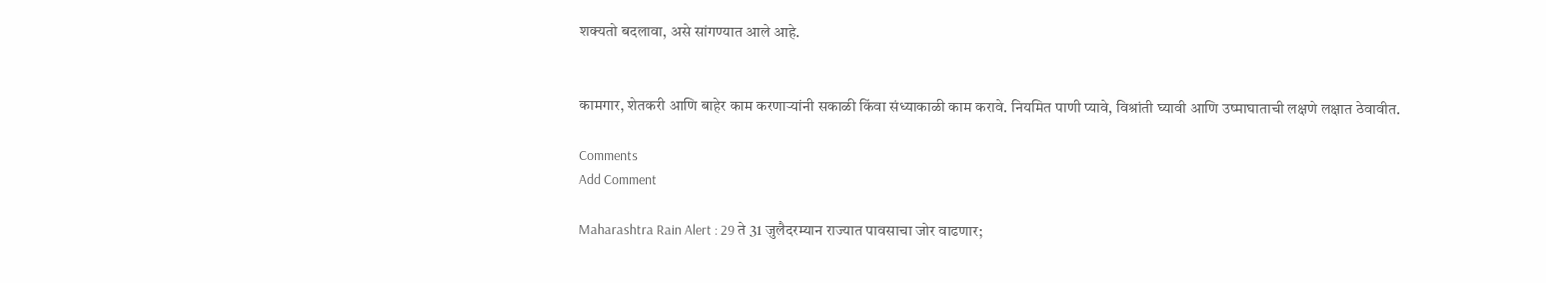शक्यतो बदलावा, असे सांगण्यात आले आहे.


कामगार, शेतकरी आणि बाहेर काम करणाऱ्यांनी सकाळी किंवा संध्याकाळी काम करावे. नियमित पाणी प्यावे, विश्रांती घ्यावी आणि उष्माघाताची लक्षणे लक्षात ठेवावीत.

Comments
Add Comment

Maharashtra Rain Alert : 29 ते 31 जुलैदरम्यान राज्यात पावसाचा जोर वाढणार;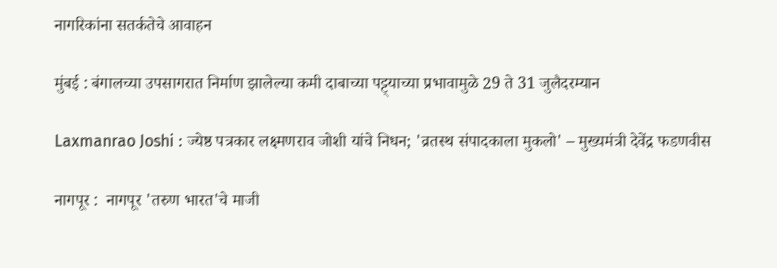नागरिकांना सतर्कतेचे आवाहन

मुंबई : बंगालच्या उपसागरात निर्माण झालेल्या कमी दाबाच्या पट्ट्याच्या प्रभावामुळे 29 ते 31 जुलैदरम्यान

Laxmanrao Joshi : ज्येष्ठ पत्रकार लक्ष्मणराव जोशी यांचे निधन; 'व्रतस्थ संपादकाला मुकलो' – मुख्यमंत्री देवेंद्र फडणवीस

नागपूर :  नागपूर 'तरुण भारत'चे माजी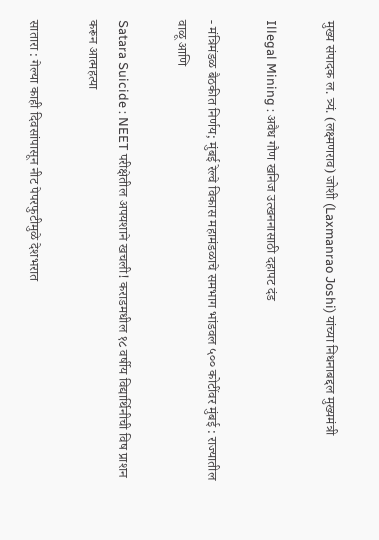मुख्य संपादक ल. त्र्यं. (लक्ष्मणराव) जोशी (Laxmanrao Joshi) यांच्या निधनाबद्दल मुख्यमंत्री

Illegal Mining : अवैध गौण खनिज उत्खननासाठी दहापट दंड

- मंत्रिमंडळ बैठकीत निर्णय; मुंबई रेल्वे विकास महामंडळाचे समभाग भांडवल ५०० कोटींवर मुंबई : राज्यातील वाळू आणि

Satara Suicide : NEET परीक्षेतील अपयशाने खचली! कराडमधील १८ वर्षीय विद्यार्थिनीची विष प्राशन करून आत्महत्या

सातारा : गेल्या काही दिवसांपासून नीट पेपरफुटीमुळे देशभरात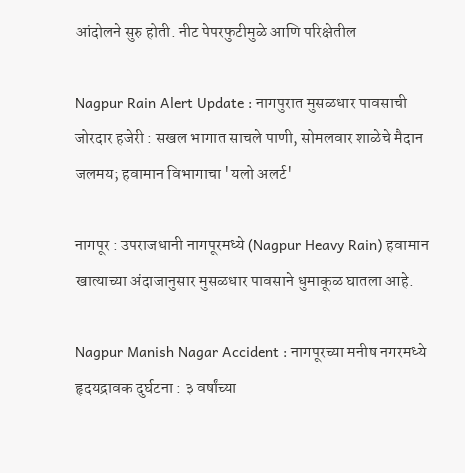आंदोलने सुरु होती. नीट पेपरफुटीमुळे आणि परिक्षेतील

Nagpur Rain Alert Update : नागपुरात मुसळधार पावसाची जोरदार हजेरी : सखल भागात साचले पाणी, सोमलवार शाळेचे मैदान जलमय; हवामान विभागाचा 'यलो अलर्ट'

नागपूर : उपराजधानी नागपूरमध्ये (Nagpur Heavy Rain) हवामान खात्याच्या अंदाजानुसार मुसळधार पावसाने धुमाकूळ घातला आहे.

Nagpur Manish Nagar Accident : नागपूरच्या मनीष नगरमध्ये हृदयद्रावक दुर्घटना : ३ वर्षांच्या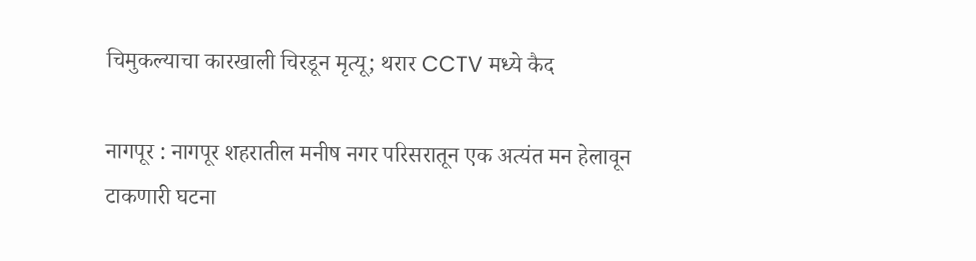चिमुकल्याचा कारखाली चिरडून मृत्यू; थरार CCTV मध्ये कैद

नागपूर : नागपूर शहरातील मनीष नगर परिसरातून एक अत्यंत मन हेलावून टाकणारी घटना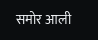समोर आली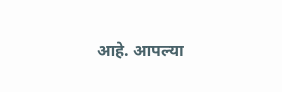आहे. आपल्या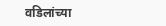वडिलांच्या